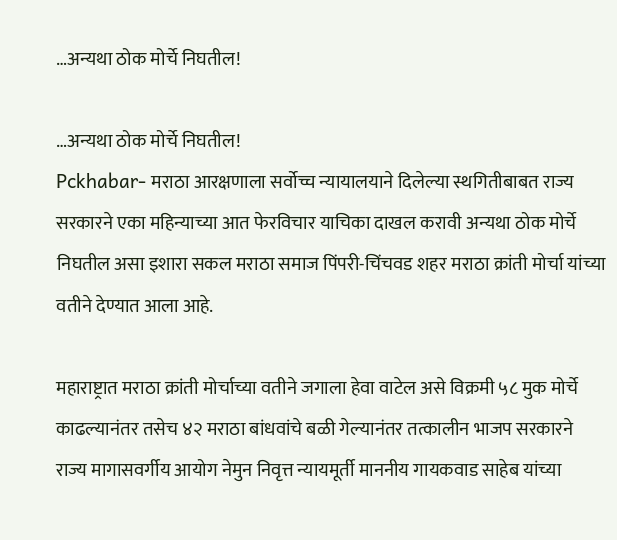…अन्यथा ठोक मोर्चे निघतील!

…अन्यथा ठोक मोर्चे निघतील!
Pckhabar- मराठा आरक्षणाला सर्वोच्च न्यायालयाने दिलेल्या स्थगितीबाबत राज्य सरकारने एका महिन्याच्या आत फेरविचार याचिका दाखल करावी अन्यथा ठोक मोर्चे निघतील असा इशारा सकल मराठा समाज पिंपरी-चिंचवड शहर मराठा क्रांती मोर्चा यांच्या वतीने देण्यात आला आहे.

महाराष्ट्रात मराठा क्रांती मोर्चाच्या वतीने जगाला हेवा वाटेल असे विक्रमी ५८ मुक मोर्चे काढल्यानंतर तसेच ४२ मराठा बांधवांचे बळी गेल्यानंतर तत्कालीन भाजप सरकारने राज्य मागासवर्गीय आयोग नेमुन निवृत्त न्यायमूर्ती माननीय गायकवाड साहेब यांच्या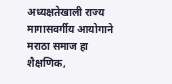अध्यक्षतेखाली राज्य मागासवर्गीय आयोगाने मराठा समाज हा शैक्षणिक,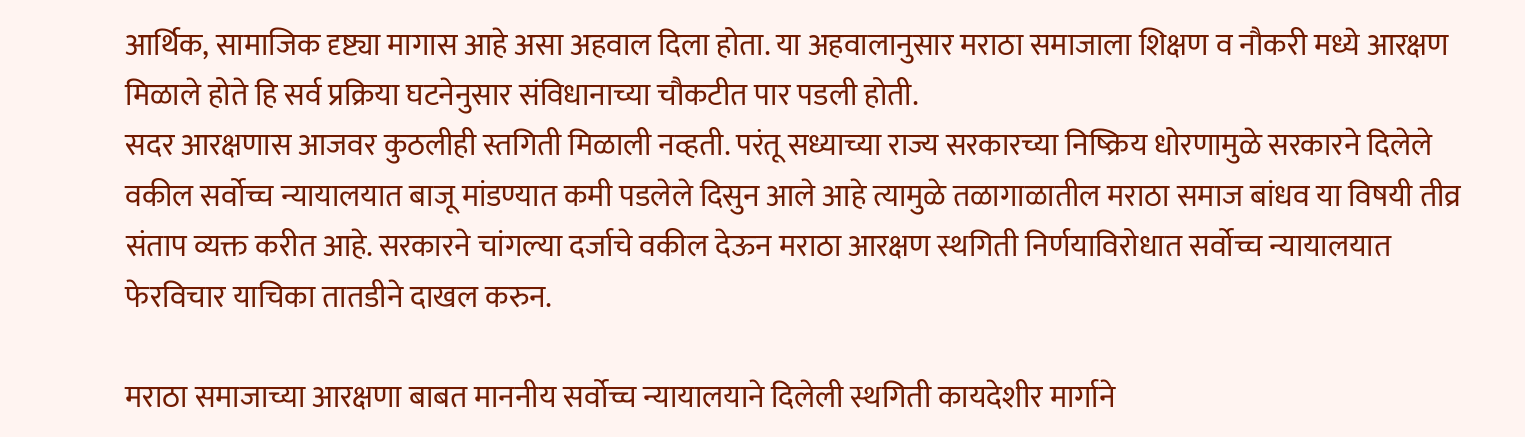आर्थिक, सामाजिक दृष्ट्या मागास आहे असा अहवाल दिला होता. या अहवालानुसार मराठा समाजाला शिक्षण व नौकरी मध्ये आरक्षण मिळाले होते हि सर्व प्रक्रिया घटनेनुसार संविधानाच्या चौकटीत पार पडली होती.
सदर आरक्षणास आजवर कुठलीही स्तगिती मिळाली नव्हती. परंतू सध्याच्या राज्य सरकारच्या निष्क्रिय धोरणामुळे सरकारने दिलेले वकील सर्वोच्च न्यायालयात बाजू मांडण्यात कमी पडलेले दिसुन आले आहे त्यामुळे तळागाळातील मराठा समाज बांधव या विषयी तीव्र संताप व्यक्त करीत आहे. सरकारने चांगल्या दर्जाचे वकील देऊन मराठा आरक्षण स्थगिती निर्णयाविरोधात सर्वोच्च न्यायालयात फेरविचार याचिका तातडीने दाखल करुन.

मराठा समाजाच्या आरक्षणा बाबत माननीय सर्वोच्च न्यायालयाने दिलेली स्थगिती कायदेशीर मार्गाने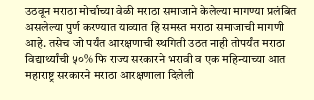उठवून मराठा मोर्चाच्या वेळी मराठा समाजाने केलेल्या मागण्या प्रलंबित असलेल्या पुर्ण करण्यात याव्यात हि समस्त मराठा समाजाची मागणी आहे. तसेच जो पर्यंत आरक्षणाची स्थगिती उठत नाही तोपर्यंत मराठा विद्यार्थ्यांची ५०% फि राज्य सरकारने भरावी व एक महिन्याच्या आत महाराष्ट्र सरकारने मराठा आरक्षणाला दिलेली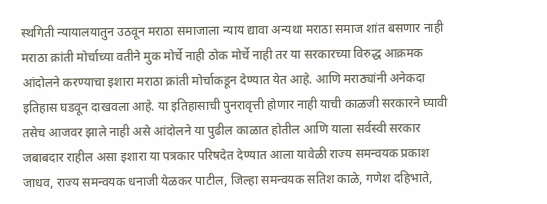स्थगिती न्यायालयातुन उठवून मराठा समाजाला न्याय द्यावा अन्यथा मराठा समाज शांत बसणार नाही मराठा क्रांती मोर्चाच्या वतीने मुक मोर्चे नाही ठोक मोर्चे नाही तर या सरकारच्या विरुद्ध आक्रमक आंदोलने करण्याचा इशारा मराठा क्रांती मोर्चाकडून देण्यात येत आहे. आणि मराठ्यांनी अनेकदा इतिहास घडवून दाखवला आहे. या इतिहासाची पुनरावृत्ती होणार नाही याची काळजी सरकारने घ्यावी तसेच आजवर झाले नाही असे आंदोलने या पुढील काळात होतील आणि याला सर्वस्वी सरकार जबाबदार राहील असा इशारा या पत्रकार परिषदेत देण्यात आला यावेळी राज्य समन्वयक प्रकाश जाधव, राज्य समन्वयक धनाजी येळकर पाटील, जिल्हा समन्वयक सतिश काळे, गणेश दहिभाते,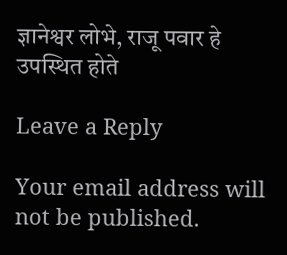ज्ञानेश्वर लोभे, राजू पवार हे उपस्थित होते

Leave a Reply

Your email address will not be published.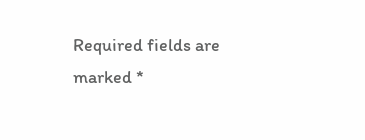Required fields are marked *